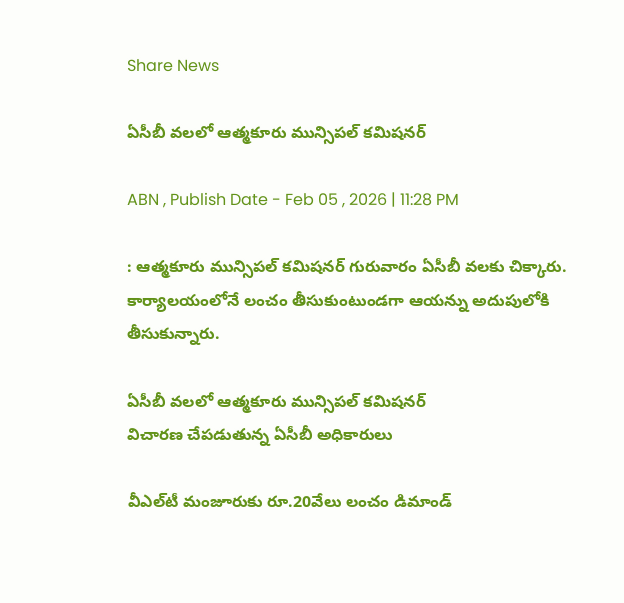Share News

ఏసీబీ వలలో ఆత్మకూరు మున్సిపల్‌ కమిషనర్‌

ABN , Publish Date - Feb 05 , 2026 | 11:28 PM

: ఆత్మకూరు మున్సిపల్‌ కమిషనర్‌ గురువారం ఏసీబీ వలకు చిక్కారు. కార్యాలయంలోనే లంచం తీసుకుంటుండగా ఆయన్ను అదుపులోకి తీసుకున్నారు.

ఏసీబీ వలలో ఆత్మకూరు మున్సిపల్‌ కమిషనర్‌
విచారణ చేపడుతున్న ఏసీబీ అధికారులు

వీఎల్‌టీ మంజూరుకు రూ.20వేలు లంచం డిమాండ్‌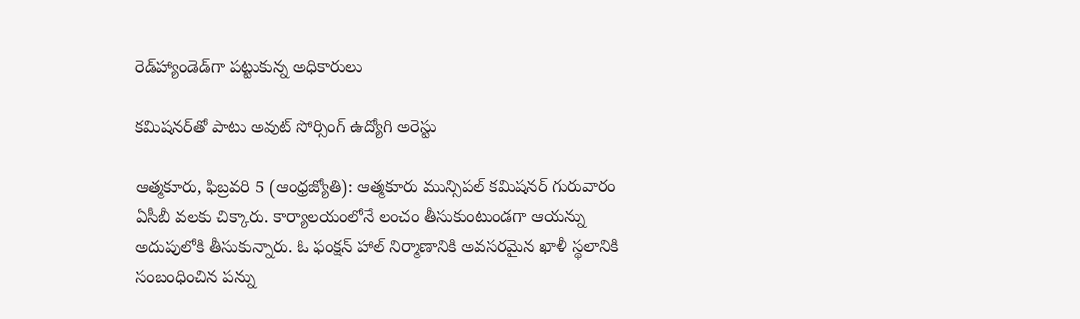రెడ్‌హ్యాండెడ్‌గా పట్టుకున్న అధికారులు

కమిషనర్‌తో పాటు అవుట్‌ సోర్సింగ్‌ ఉద్యోగి అరెస్టు

ఆత్మకూరు, ఫిబ్రవరి 5 (ఆంధ్రజ్యోతి): ఆత్మకూరు మున్సిపల్‌ కమిషనర్‌ గురువారం ఏసీబీ వలకు చిక్కారు. కార్యాలయంలోనే లంచం తీసుకుంటుండగా ఆయన్ను అదుపులోకి తీసుకున్నారు. ఓ ఫంక్షన్‌ హాల్‌ నిర్మాణానికి అవసరమైన ఖాళీ స్థలానికి సంబంధించిన పన్ను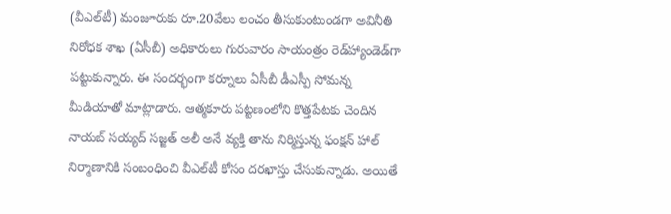(వీఎల్‌టీ) మంజూరుకు రూ.20వేలు లంచం తీసుకుంటుండగా అవినీతి నిరోధక శాఖ (ఏసీబీ) అధికారులు గురువారం సాయంత్రం రెడ్‌హ్యాండెడ్‌గా పట్టుకున్నారు. ఈ సందర్భంగా కర్నూలు ఏసీబీ డీఎస్పీ సోమన్న మీడియాతో మాట్లాడారు. ఆత్మకూరు పట్టణంలోని కొత్తపేటకు చెందిన నాయబ్‌ సయ్యద్‌ సజ్జత్‌ అలీ అనే వ్యక్తి తాను నిర్మిస్తున్న ఫంక్షన్‌ హాల్‌ నిర్మాణానికి సంబంధించి వీఎల్‌టీ కోసం దరఖాస్తు చేసుకున్నాడు. అయితే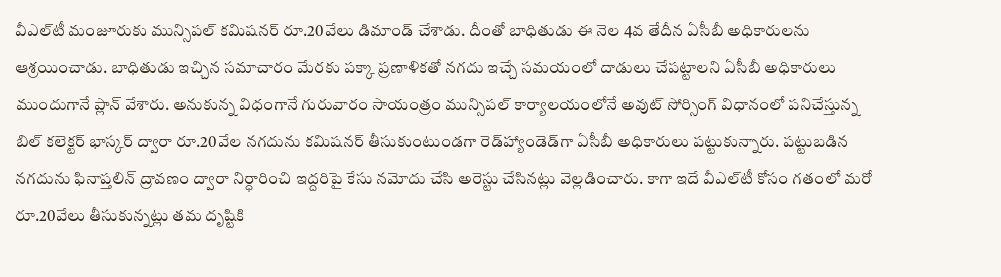వీఎల్‌టీ మంజూరుకు మున్సిపల్‌ కమిషనర్‌ రూ.20వేలు డిమాండ్‌ చేశాడు. దీంతో బాధితుడు ఈ నెల 4వ తేదీన ఏసీబీ అధికారులను ఆశ్రయించాడు. బాధితుడు ఇచ్చిన సమాచారం మేరకు పక్కా ప్రణాళికతో నగదు ఇచ్చే సమయంలో దాడులు చేపట్టాలని ఏసీబీ అధికారులు ముందుగానే ప్లాన్‌ వేశారు. అనుకున్న విధంగానే గురువారం సాయంత్రం మున్సిపల్‌ కార్యాలయంలోనే అవుట్‌ సోర్సింగ్‌ విధానంలో పనిచేస్తున్న బిల్‌ కలెక్టర్‌ భాస్కర్‌ ద్వారా రూ.20వేల నగదును కమిషనర్‌ తీసుకుంటుండగా రెడ్‌హ్యాండెడ్‌గా ఏసీబీ అధికారులు పట్టుకున్నారు. పట్టుబడిన నగదును ఫినాప్తలిన్‌ ద్రావణం ద్వారా నిర్ధారించి ఇద్దరిపై కేసు నమోదు చేసి అరెస్టు చేసినట్లు వెల్లడించారు. కాగా ఇదే వీఎల్‌టీ కోసం గతంలో మరో రూ.20వేలు తీసుకున్నట్లు తమ దృష్టికి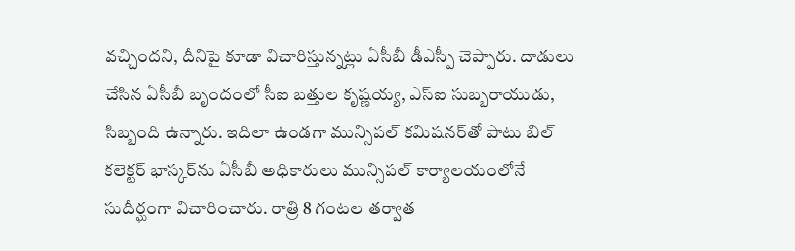వచ్చిందని, దీనిపై కూడా విచారిస్తున్నట్లు ఏసీబీ డీఎస్పీ చెప్పారు. దాడులు చేసిన ఏసీబీ బృందంలో సీఐ బత్తుల కృష్ణయ్య, ఎస్‌ఐ సుబ్బరాయుడు, సిబ్బంది ఉన్నారు. ఇదిలా ఉండగా మున్సిపల్‌ కమిషనర్‌తో పాటు బిల్‌ కలెక్టర్‌ భాస్కర్‌ను ఏసీబీ అధికారులు మున్సిపల్‌ కార్యాలయంలోనే సుదీర్ఘంగా విచారించారు. రాత్రి 8 గంటల తర్వాత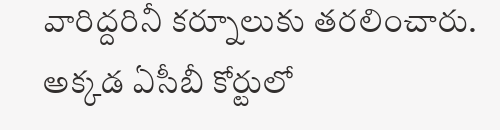వారిద్దరినీ కర్నూలుకు తరలించారు. అక్కడ ఏసీబీ కోర్టులో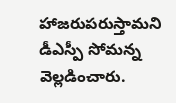హాజరుపరుస్తామని డీఎస్పీ సోమన్న వెల్లడించారు.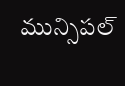మున్సిపల్‌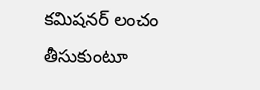కమిషనర్‌ లంచం తీసుకుంటూ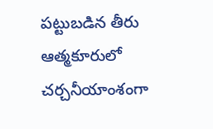పట్టుబడిన తీరు ఆత్మకూరులో చర్చనీయాంశంగా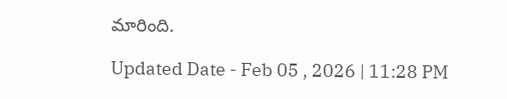మారింది.

Updated Date - Feb 05 , 2026 | 11:28 PM